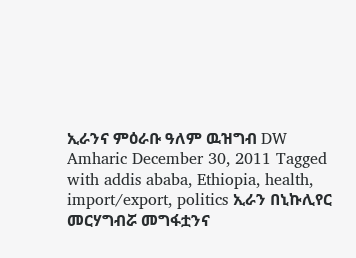ኢራንና ምዕራቡ ዓለም ዉዝግብ DW Amharic December 30, 2011 Tagged with addis ababa, Ethiopia, health, import/export, politics ኢራን በኒኩሊየር መርሃግብሯ መግፋቷንና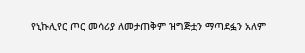የኒኩሊየር ጦር መሳሪያ ለመታጠቅም ዝግጅቷን ማጣደፏን አለም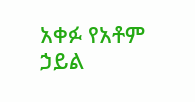አቀፉ የአቶም ኃይል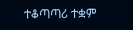ተቆጣጣሪ ተቋም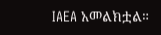IAEA አመልክቷል።